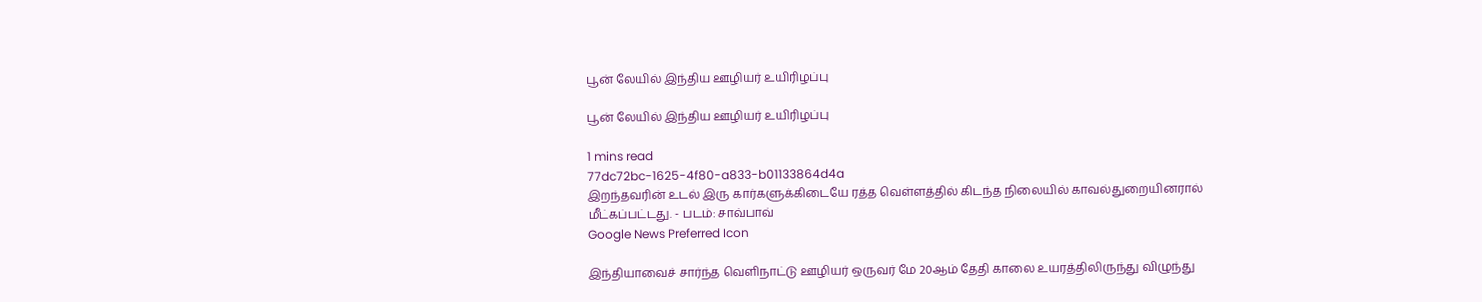பூன் லேயில் இந்திய ஊழியர் உயிரிழப்பு

பூன் லேயில் இந்திய ஊழியர் உயிரிழப்பு

1 mins read
77dc72bc-1625-4f80-a833-b01133864d4a
இறந்தவரின் உடல் இரு கார்களுக்கிடையே ரத்த வெள்ளத்தில் கிடந்த நிலையில் காவல்துறையினரால் மீட்கப்பட்டது. - படம்: சாவ்பாவ்
Google News Preferred Icon

இந்தியாவைச் சார்ந்த வெளிநாட்டு ஊழியர் ஒருவர் மே 20ஆம் தேதி காலை உயரத்திலிருந்து விழுந்து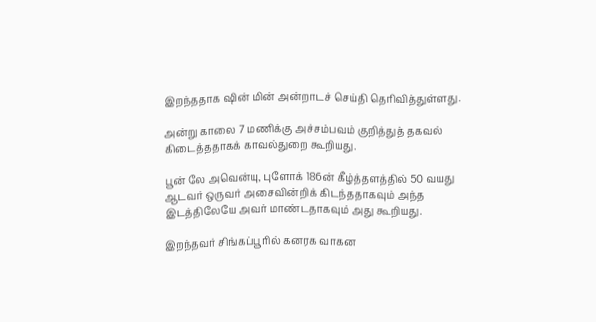இறந்ததாக ‌ஷின் மின் அன்றாடச் செய்தி தெரிவித்துள்ளது.

அன்று காலை 7 மணிக்கு அச்சம்பவம் குறித்துத் தகவல் கிடைத்ததாகக் காவல்துறை கூறியது.

பூன் லே அவென்யு, புளோக் 186ன் கீழ்த்தளத்தில் 50 வயது ஆடவர் ஒருவர் அசைவின்றிக் கிடந்ததாகவும் அந்த இடத்திலேயே அவர் மாண்டதாகவும் அது கூறியது.

இறந்தவர் சிங்கப்பூரில் கனரக வாகன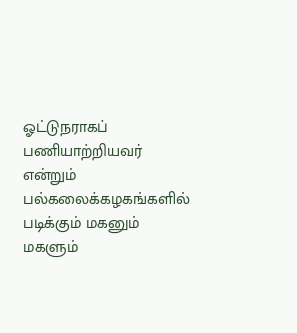ஓட்டுநராகப் பணியாற்றியவர் என்றும் பல்கலைக்கழகங்களில் படிக்கும் மகனும் மகளும்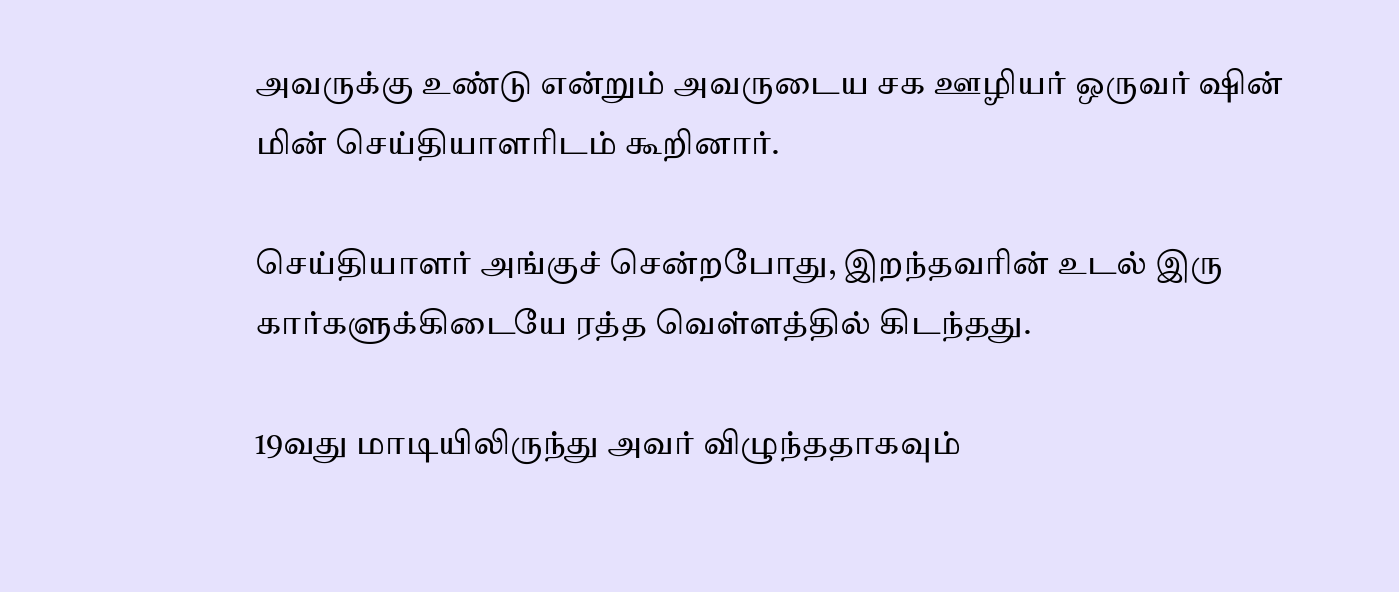அவருக்கு உண்டு என்றும் அவருடைய சக ஊழியர் ஒருவர் ‌ஷின் மின் செய்தியாளரிடம் கூறினார்.

செய்தியாளர் அங்குச் சென்றபோது, இறந்தவரின் உடல் இரு கார்களுக்கிடையே ரத்த வெள்ளத்தில் கிடந்தது.

19வது மாடியிலிருந்து அவர் விழுந்ததாகவும்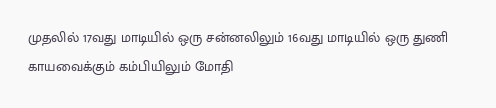முதலில் 17வது மாடியில் ஒரு சன்னலிலும் 16வது மாடியில் ஒரு துணி காயவைக்கும் கம்பியிலும் மோதி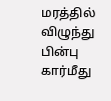மரத்தில் விழுந்து பின்பு கார்மீது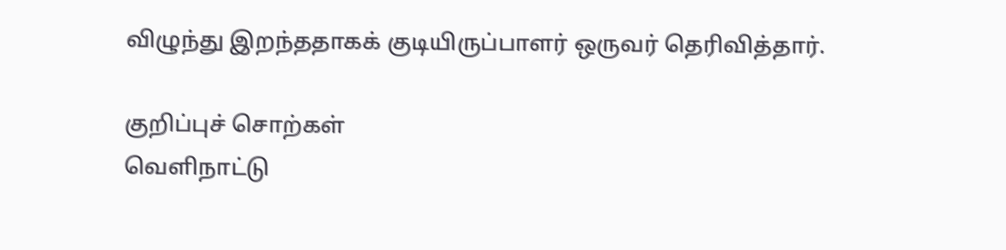விழுந்து இறந்ததாகக் குடியிருப்பாளர் ஒருவர் தெரிவித்தார்.

குறிப்புச் சொற்கள்
வெளிநாட்டு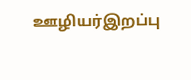ஊழியர்இறப்பு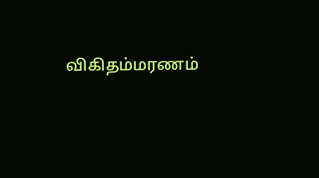விகிதம்மரணம்